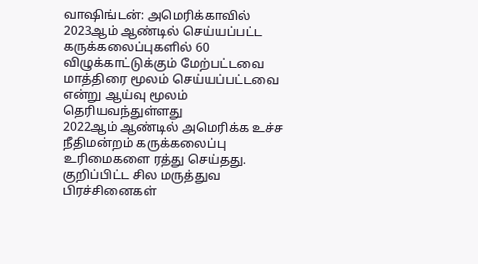வாஷிங்டன்: அமெரிக்காவில் 2023ஆம் ஆண்டில் செய்யப்பட்ட கருக்கலைப்புகளில் 60 விழுக்காட்டுக்கும் மேற்பட்டவை மாத்திரை மூலம் செய்யப்பட்டவை என்று ஆய்வு மூலம் தெரியவந்துள்ளது
2022ஆம் ஆண்டில் அமெரிக்க உச்ச நீதிமன்றம் கருக்கலைப்பு உரிமைகளை ரத்து செய்தது.
குறிப்பிட்ட சில மருத்துவ பிரச்சினைகள்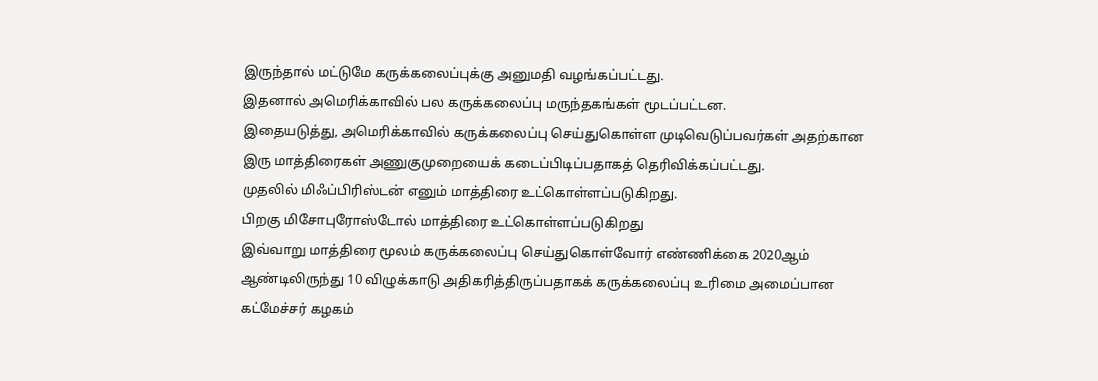இருந்தால் மட்டுமே கருக்கலைப்புக்கு அனுமதி வழங்கப்பட்டது.
இதனால் அமெரிக்காவில் பல கருக்கலைப்பு மருந்தகங்கள் மூடப்பட்டன.
இதையடுத்து, அமெரிக்காவில் கருக்கலைப்பு செய்துகொள்ள முடிவெடுப்பவர்கள் அதற்கான இரு மாத்திரைகள் அணுகுமுறையைக் கடைப்பிடிப்பதாகத் தெரிவிக்கப்பட்டது.
முதலில் மிஃப்பிரிஸ்டன் எனும் மாத்திரை உட்கொள்ளப்படுகிறது.
பிறகு மிசோபுரோஸ்டோல் மாத்திரை உட்கொள்ளப்படுகிறது
இவ்வாறு மாத்திரை மூலம் கருக்கலைப்பு செய்துகொள்வோர் எண்ணிக்கை 2020ஆம் ஆண்டிலிருந்து 10 விழுக்காடு அதிகரித்திருப்பதாகக் கருக்கலைப்பு உரிமை அமைப்பான கட்மேச்சர் கழகம்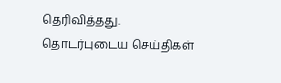தெரிவித்தது.
தொடர்புடைய செய்திகள்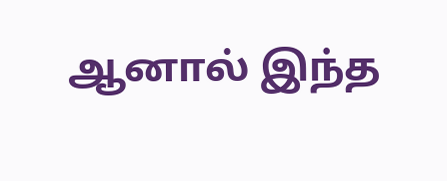ஆனால் இந்த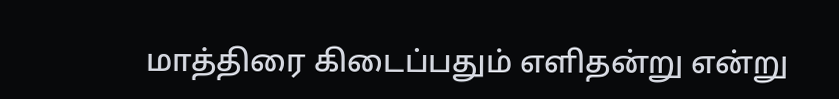மாத்திரை கிடைப்பதும் எளிதன்று என்று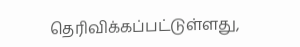தெரிவிக்கப்பட்டுள்ளது,